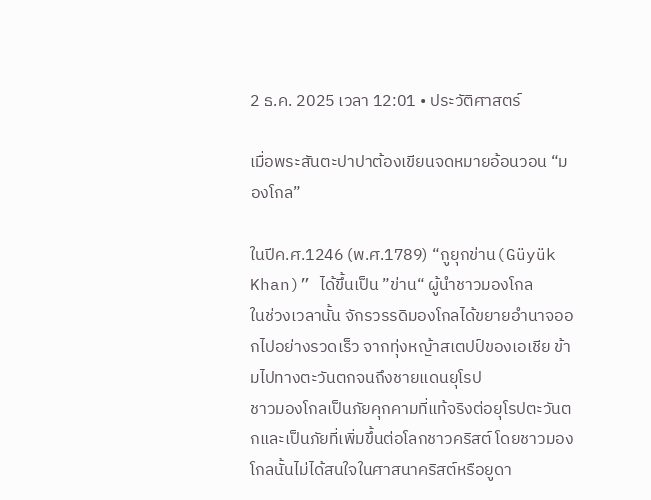2 ธ.ค. 2025 เวลา 12:01 • ประวัติศาสตร์

เมื่อพระสันตะปาปาต้องเขียนจดหมายอ้อนวอน “มองโกล”

ในปีค.ศ.1246 (พ.ศ.1789) “กูยุกข่าน(Güyük Khan)” ได้ขึ้นเป็น ”ข่าน“ ผู้นำชาวมองโกล
ในช่วงเวลานั้น จักรวรรดิมองโกลได้ขยายอำนาจออกไปอย่างรวดเร็ว จากทุ่งหญ้าสเตปป์ของเอเชีย ข้ามไปทางตะวันตกจนถึงชายแดนยุโรป
ชาวมองโกลเป็นภัยคุกคามที่แท้จริงต่อยุโรปตะวันตกและเป็นภัยที่เพิ่มขึ้นต่อโลกชาวคริสต์ โดยชาวมองโกลนั้นไม่ได้สนใจในศาสนาคริสต์หรือยูดา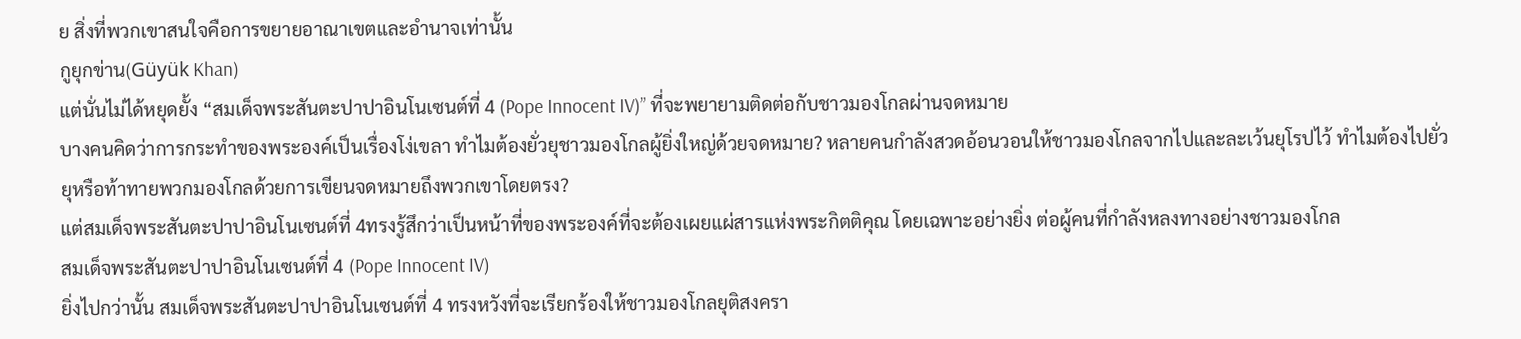ย สิ่งที่พวกเขาสนใจคือการขยายอาณาเขตและอำนาจเท่านั้น
กูยุกข่าน(Güyük Khan)
แต่นั่นไม่ได้หยุดยั้ง “สมเด็จพระสันตะปาปาอินโนเซนต์ที่ 4 (Pope Innocent IV)” ที่จะพยายามติดต่อกับชาวมองโกลผ่านจดหมาย
บางคนคิดว่าการกระทำของพระองค์เป็นเรื่องโง่เขลา ทำไมต้องยั่วยุชาวมองโกลผู้ยิ่งใหญ่ด้วยจดหมาย? หลายคนกำลังสวดอ้อนวอนให้ชาวมองโกลจากไปและละเว้นยุโรปไว้ ทำไมต้องไปยั่วยุหรือท้าทายพวกมองโกลด้วยการเขียนจดหมายถึงพวกเขาโดยตรง?
แต่สมเด็จพระสันตะปาปาอินโนเซนต์ที่ 4ทรงรู้สึกว่าเป็นหน้าที่ของพระองค์ที่จะต้องเผยแผ่สารแห่งพระกิตติคุณ โดยเฉพาะอย่างยิ่ง ต่อผู้คนที่กำลังหลงทางอย่างชาวมองโกล
สมเด็จพระสันตะปาปาอินโนเซนต์ที่ 4 (Pope Innocent IV)
ยิ่งไปกว่านั้น สมเด็จพระสันตะปาปาอินโนเซนต์ที่ 4 ทรงหวังที่จะเรียกร้องให้ชาวมองโกลยุติสงครา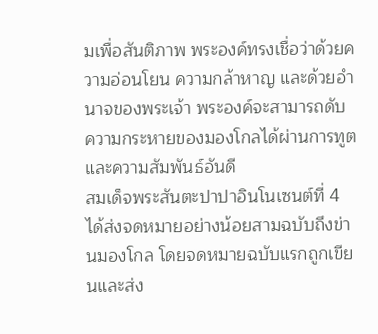มเพื่อสันติภาพ พระองค์ทรงเชื่อว่าด้วยความอ่อนโยน ความกล้าหาญ และด้วยอำนาจของพระเจ้า พระองค์จะสามารถดับความกระหายของมองโกลได้ผ่านการทูตและความสัมพันธ์อันดี
สมเด็จพระสันตะปาปาอินโนเซนต์ที่ 4 ได้ส่งจดหมายอย่างน้อยสามฉบับถึงข่านมองโกล โดยจดหมายฉบับแรกถูกเขียนและส่ง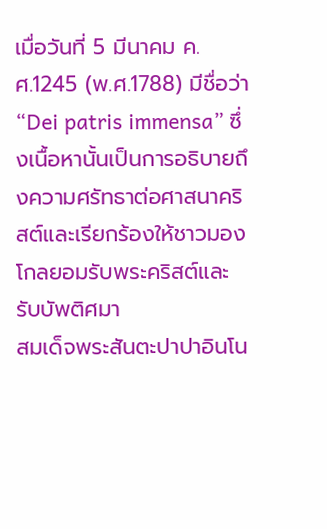เมื่อวันที่ 5 มีนาคม ค.ศ.1245 (พ.ศ.1788) มีชื่อว่า “Dei patris immensa” ซึ่งเนื้อหานั้นเป็นการอธิบายถึงความศรัทธาต่อศาสนาคริสต์และเรียกร้องให้ชาวมองโกลยอมรับพระคริสต์และรับบัพติศมา
สมเด็จพระสันตะปาปาอินโน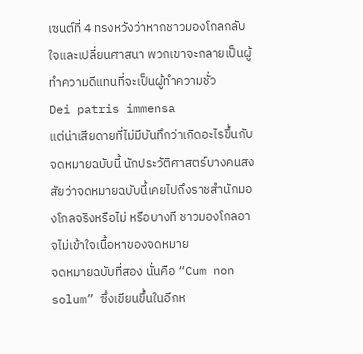เซนต์ที่ 4 ทรงหวังว่าหากชาวมองโกลกลับใจและเปลี่ยนศาสนา พวกเขาจะกลายเป็นผู้ทำความดีแทนที่จะเป็นผู้ทำความชั่ว
Dei patris immensa
แต่น่าเสียดายที่ไม่มีบันทึกว่าเกิดอะไรขึ้นกับจดหมายฉบับนี้ นักประวัติศาสตร์บางคนสงสัยว่าจดหมายฉบับนี้เคยไปถึงราชสำนักมองโกลจริงหรือไม่ หรือบางที ชาวมองโกลอาจไม่เข้าใจเนื้อหาของจดหมาย
จดหมายฉบับที่สอง นั่นคือ “Cum non solum” ซึ่งเขียนขึ้นในอีกห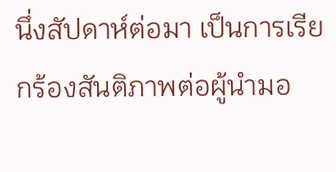นึ่งสัปดาห์ต่อมา เป็นการเรียกร้องสันติภาพต่อผู้นำมอ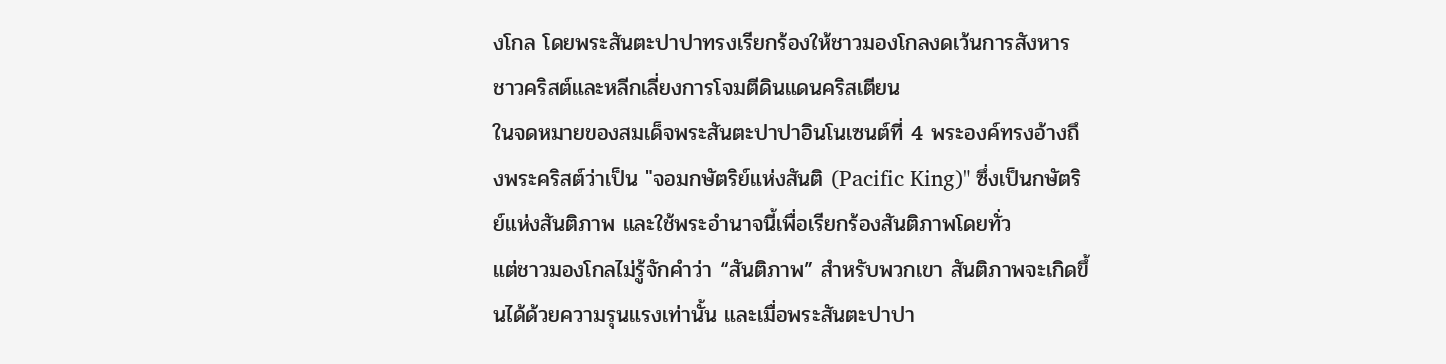งโกล โดยพระสันตะปาปาทรงเรียกร้องให้ชาวมองโกลงดเว้นการสังหารชาวคริสต์และหลีกเลี่ยงการโจมตีดินแดนคริสเตียน
ในจดหมายของสมเด็จพระสันตะปาปาอินโนเซนต์ที่ 4 พระองค์ทรงอ้างถึงพระคริสต์ว่าเป็น "จอมกษัตริย์แห่งสันติ (Pacific King)" ซึ่งเป็นกษัตริย์แห่งสันติภาพ และใช้พระอำนาจนี้เพื่อเรียกร้องสันติภาพโดยทั่ว
แต่ชาวมองโกลไม่รู้จักคำว่า “สันติภาพ” สำหรับพวกเขา สันติภาพจะเกิดขึ้นได้ด้วยความรุนแรงเท่านั้น และเมื่อพระสันตะปาปา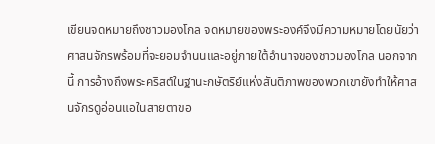เขียนจดหมายถึงชาวมองโกล จดหมายของพระองค์จึงมีความหมายโดยนัยว่า ศาสนจักรพร้อมที่จะยอมจำนนและอยู่ภายใต้อำนาจของชาวมองโกล นอกจากนี้ การอ้างถึงพระคริสต์ในฐานะกษัตริย์แห่งสันติภาพของพวกเขายังทำให้ศาสนจักรดูอ่อนแอในสายตาขอ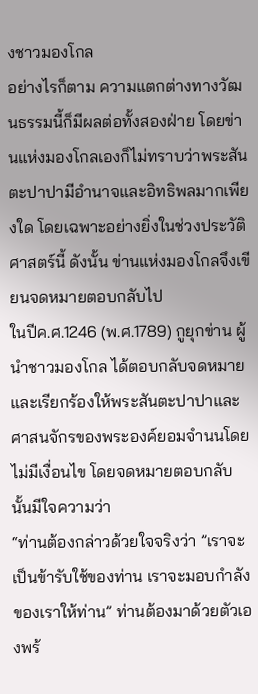งชาวมองโกล
อย่างไรก็ตาม ความแตกต่างทางวัฒนธรรมนี้ก็มีผลต่อทั้งสองฝ่าย โดยข่านแห่งมองโกลเองก็ไม่ทราบว่าพระสันตะปาปามีอำนาจและอิทธิพลมากเพียงใด โดยเฉพาะอย่างยิ่งในช่วงประวัติศาสตร์นี้ ดังนั้น ข่านแห่งมองโกลจึงเขียนจดหมายตอบกลับไป
ในปีค.ศ.1246 (พ.ศ.1789) กูยุกข่าน ผู้นำชาวมองโกล ได้ตอบกลับจดหมายและเรียกร้องให้พระสันตะปาปาและศาสนจักรของพระองค์ยอมจำนนโดยไม่มีเงื่อนไข โดยจดหมายตอบกลับนั้นมีใจความว่า
“ท่านต้องกล่าวด้วยใจจริงว่า ”เราจะเป็นข้ารับใช้ของท่าน เราจะมอบกำลังของเราให้ท่าน” ท่านต้องมาด้วยตัวเองพร้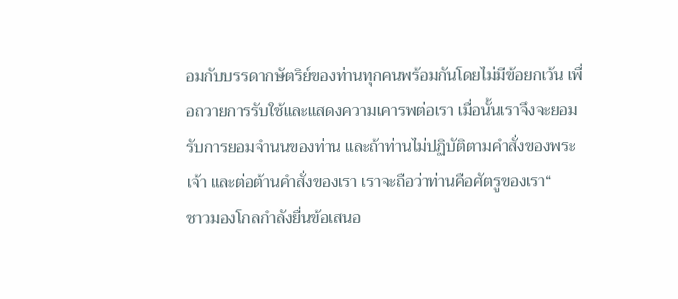อมกับบรรดากษัตริย์ของท่านทุกคนพร้อมกันโดยไม่มีข้อยกเว้น เพื่อถวายการรับใช้และแสดงความเคารพต่อเรา เมื่อนั้นเราจึงจะยอมรับการยอมจำนนของท่าน และถ้าท่านไม่ปฏิบัติตามคำสั่งของพระเจ้า และต่อต้านคำสั่งของเรา เราจะถือว่าท่านคือศัตรูของเรา“
ชาวมองโกลกำลังยื่นข้อเสนอ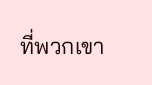ที่พวกเขา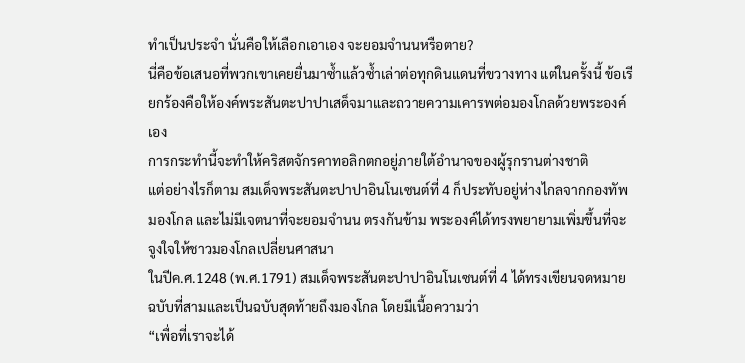ทำเป็นประจำ นั่นคือให้เลือกเอาเอง จะยอมจำนนหรือตาย?
นี่คือข้อเสนอที่พวกเขาเคยยื่นมาซ้ำแล้วซ้ำเล่าต่อทุกดินแดนที่ขวางทาง แต่ในครั้งนี้ ข้อเรียกร้องคือให้องค์พระสันตะปาปาเสด็จมาและถวายความเคารพต่อมองโกลด้วยพระองค์เอง
การกระทำนี้จะทำให้คริสตจักรคาทอลิกตกอยู่ภายใต้อำนาจของผู้รุกรานต่างชาติ
แต่อย่างไรก็ตาม สมเด็จพระสันตะปาปาอินโนเซนต์ที่ 4 ก็ประทับอยู่ห่างไกลจากกองทัพมองโกล และไม่มีเจตนาที่จะยอมจำนน ตรงกันข้าม พระองค์ได้ทรงพยายามเพิ่มขึ้นที่จะจูงใจให้ชาวมองโกลเปลี่ยนศาสนา
ในปีค.ศ.1248 (พ.ศ.1791) สมเด็จพระสันตะปาปาอินโนเซนต์ที่ 4 ได้ทรงเขียนจดหมายฉบับที่สามและเป็นฉบับสุดท้ายถึงมองโกล โดยมีเนื้อความว่า
“เพื่อที่เราจะได้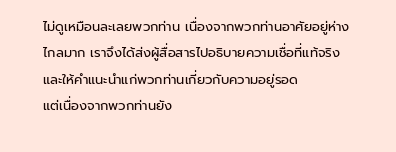ไม่ดูเหมือนละเลยพวกท่าน เนื่องจากพวกท่านอาศัยอยู่ห่างไกลมาก เราจึงได้ส่งผู้สื่อสารไปอธิบายความเชื่อที่แท้จริงและให้คำแนะนำแก่พวกท่านเกี่ยวกับความอยู่รอด
แต่เนื่องจากพวกท่านยัง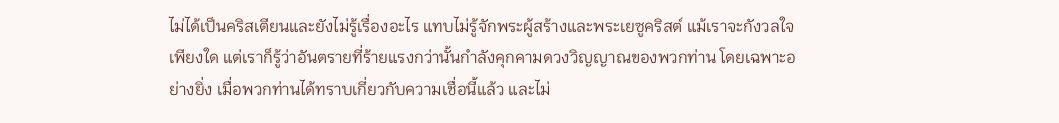ไม่ได้เป็นคริสเตียนและยังไม่รู้เรื่องอะไร แทบไม่รู้จักพระผู้สร้างและพระเยซูคริสต์ แม้เราจะกังวลใจเพียงใด แต่เราก็รู้ว่าอันตรายที่ร้ายแรงกว่านั้นกำลังคุกคามดวงวิญญาณของพวกท่าน โดยเฉพาะอย่างยิ่ง เมื่อพวกท่านได้ทราบเกี่ยวกับความเชื่อนี้แล้ว และไม่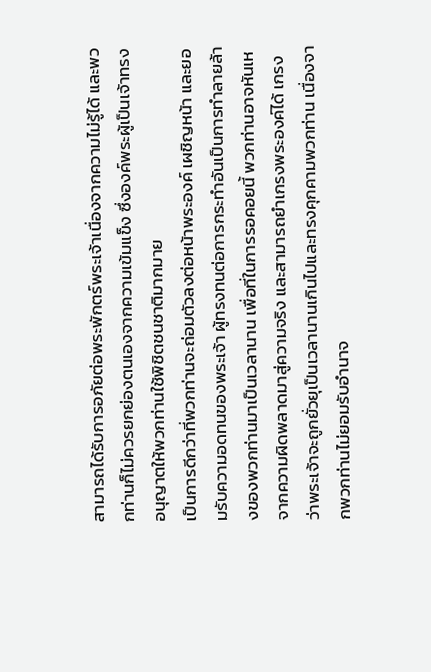สามารถได้รับการอภัยต่อพระพักตร์พระเจ้าเนื่องจากความไม่รู้ได้ และพวกท่านก็ไม่ควรยกย่องตนเองจากความเข้มแข็ง ซึ่งองค์พระผู้เป็นเจ้าทรงอนุญาตให้พวกท่านใช้พิชิตชนชาติมากมาย
เป็นการดีกว่าที่พวกท่านจะถ่อมตัวลงต่อหน้าพระองค์ เผชิญหน้า และยอมรับความอดทนของพระเจ้า ผู้ทรงทนต่อการกระทำอันเป็นการทำลายล้างของพวกท่านมาเป็นเวลานาน เพื่อที่ในการรอคอยนี้ พวกท่านอาจหันเหจากความผิดพลาดมาสู่ความจริง และสามารถยำเกรงพระองค์ได้ เกรงว่าพระเจ้าจะถูกยั่วยุเป็นเวลานานเกินไปและทรงคุกคามพวกท่าน เนื่องจากพวกท่านไม่ยอมรับอำนาจ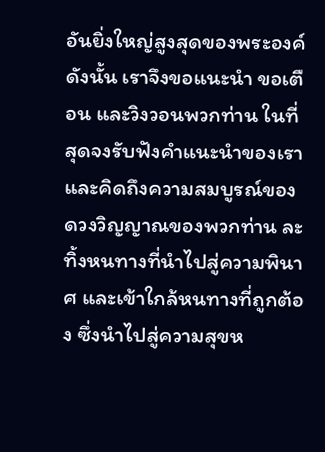อันยิ่งใหญ่สูงสุดของพระองค์
ดังนั้น เราจึงขอแนะนำ ขอเตือน และวิงวอนพวกท่าน ในที่สุดจงรับฟังคำแนะนำของเราและคิดถึงความสมบูรณ์ของดวงวิญญาณของพวกท่าน ละทิ้งหนทางที่นำไปสู่ความพินาศ และเข้าใกล้หนทางที่ถูกต้อง ซึ่งนำไปสู่ความสุขห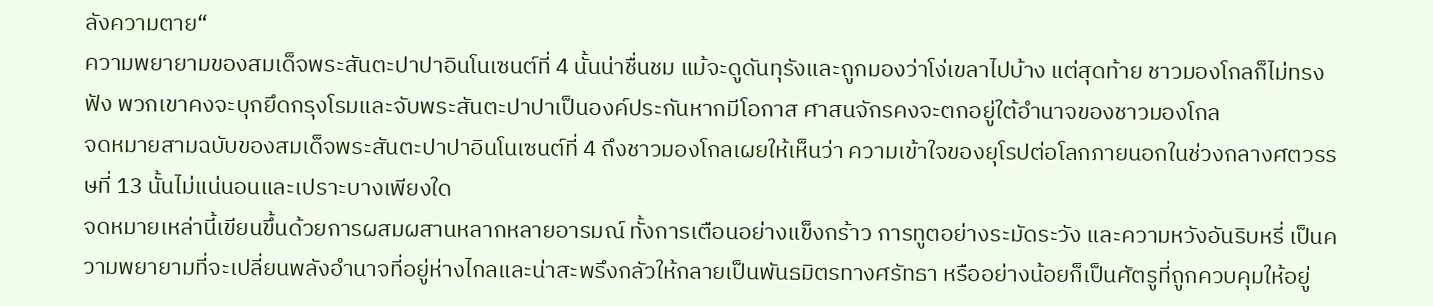ลังความตาย“
ความพยายามของสมเด็จพระสันตะปาปาอินโนเซนต์ที่ 4 นั้นน่าชื่นชม แม้จะดูดันทุรังและถูกมองว่าโง่เขลาไปบ้าง แต่สุดท้าย ชาวมองโกลก็ไม่ทรงฟัง พวกเขาคงจะบุกยึดกรุงโรมและจับพระสันตะปาปาเป็นองค์ประกันหากมีโอกาส ศาสนจักรคงจะตกอยู่ใต้อำนาจของชาวมองโกล
จดหมายสามฉบับของสมเด็จพระสันตะปาปาอินโนเซนต์ที่ 4 ถึงชาวมองโกลเผยให้เห็นว่า ความเข้าใจของยุโรปต่อโลกภายนอกในช่วงกลางศตวรรษที่ 13 นั้นไม่แน่นอนและเปราะบางเพียงใด
จดหมายเหล่านี้เขียนขึ้นด้วยการผสมผสานหลากหลายอารมณ์ ทั้งการเตือนอย่างแข็งกร้าว การทูตอย่างระมัดระวัง และความหวังอันริบหรี่ เป็นความพยายามที่จะเปลี่ยนพลังอำนาจที่อยู่ห่างไกลและน่าสะพรึงกลัวให้กลายเป็นพันธมิตรทางศรัทธา หรืออย่างน้อยก็เป็นศัตรูที่ถูกควบคุมให้อยู่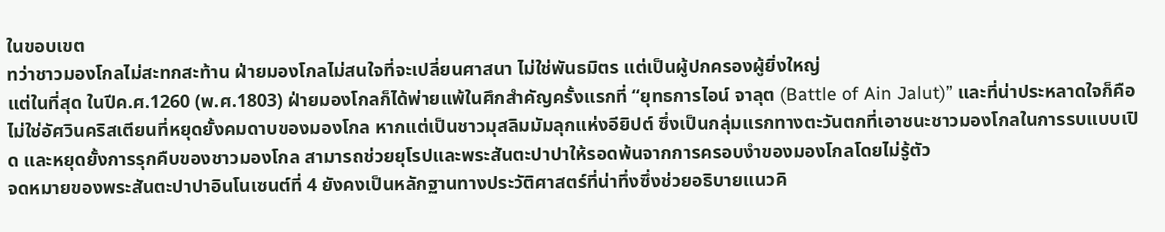ในขอบเขต
ทว่าชาวมองโกลไม่สะทกสะท้าน ฝ่ายมองโกลไม่สนใจที่จะเปลี่ยนศาสนา ไม่ใช่พันธมิตร แต่เป็นผู้ปกครองผู้ยิ่งใหญ่
แต่ในที่สุด ในปีค.ศ.1260 (พ.ศ.1803) ฝ่ายมองโกลก็ได้พ่ายแพ้ในศึกสำคัญครั้งแรกที่ “ยุทธการไอน์ จาลุต (Battle of Ain Jalut)” และที่น่าประหลาดใจก็คือ ไม่ใช่อัศวินคริสเตียนที่หยุดยั้งคมดาบของมองโกล หากแต่เป็นชาวมุสลิมมัมลุกแห่งอียิปต์ ซึ่งเป็นกลุ่มแรกทางตะวันตกที่เอาชนะชาวมองโกลในการรบแบบเปิด และหยุดยั้งการรุกคืบของชาวมองโกล สามารถช่วยยุโรปและพระสันตะปาปาให้รอดพ้นจากการครอบงำของมองโกลโดยไม่รู้ตัว
จดหมายของพระสันตะปาปาอินโนเซนต์ที่ 4 ยังคงเป็นหลักฐานทางประวัติศาสตร์ที่น่าทึ่งซึ่งช่วยอธิบายแนวคิ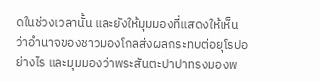ดในช่วงเวลานั้น และยังให้มุมมองที่แสดงให้เห็นว่าอำนาจของชาวมองโกลส่งผลกระทบต่อยุโรปอย่างไร และมุมมองว่าพระสันตะปาปาทรงมองพ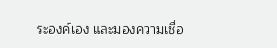ระองค์เอง และมองความเชื่อ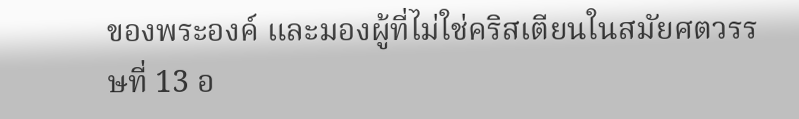ของพระองค์ และมองผู้ที่ไม่ใช่คริสเตียนในสมัยศตวรรษที่ 13 อ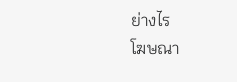ย่างไร
โฆษณา